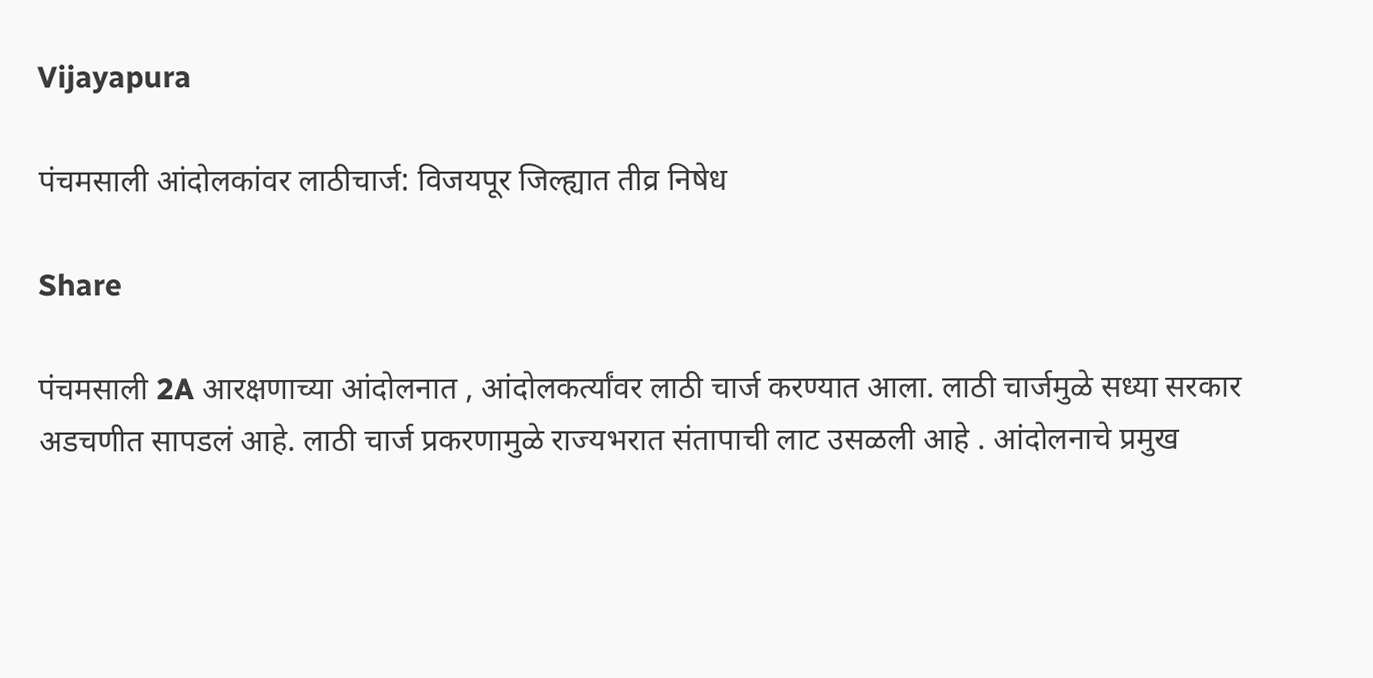Vijayapura

पंचमसाली आंदोलकांवर लाठीचार्ज: विजयपूर जिल्ह्यात तीव्र निषेध

Share

पंचमसाली 2A आरक्षणाच्या आंदोलनात , आंदोलकर्त्यांवर लाठी चार्ज करण्यात आला. लाठी चार्जमुळे सध्या सरकार अडचणीत सापडलं आहे. लाठी चार्ज प्रकरणामुळे राज्यभरात संतापाची लाट उसळली आहे . आंदोलनाचे प्रमुख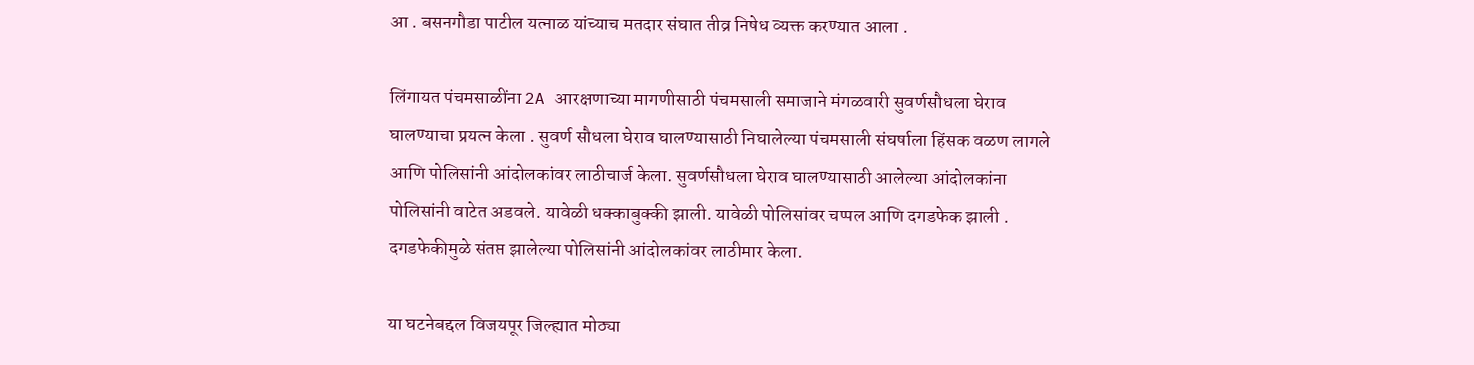आ . बसनगौडा पाटील यत्नाळ यांच्याच मतदार संघात तीव्र निषेध व्यक्त करण्यात आला .

लिंगायत पंचमसाळींना 2A आरक्षणाच्या मागणीसाठी पंचमसाली समाजाने मंगळवारी सुवर्णसौधला घेराव घालण्याचा प्रयत्न केला . सुवर्ण सौधला घेराव घालण्यासाठी निघालेल्या पंचमसाली संघर्षाला हिंसक वळण लागले आणि पोलिसांनी आंदोलकांवर लाठीचार्ज केला. सुवर्णसौधला घेराव घालण्यासाठी आलेल्या आंदोलकांना पोलिसांनी वाटेत अडवले. यावेळी धक्काबुक्की झाली. यावेळी पोलिसांवर चप्पल आणि दगडफेक झाली . दगडफेकीमुळे संतप्त झालेल्या पोलिसांनी आंदोलकांवर लाठीमार केला.

या घटनेबद्दल विजयपूर जिल्ह्यात मोठ्या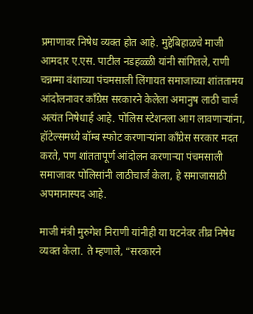प्रमाणावर निषेध व्यक्त होत आहे. मुद्देबिहाळचे माजी आमदार ए.एस. पाटील नडहळ्ळी यांनी सांगितले, राणी चन्नम्मा वंशाच्या पंचमसाली लिंगायत समाजाच्या शांततामय आंदोलनावर काँग्रेस सरकारने केलेला अमानुष लाठी चार्ज अत्यंत निषेधार्ह आहे. पोलिस स्टेशनला आग लावणाऱ्यांना, हॉटेल्समध्ये बॉम्ब स्फोट करणाऱ्यांना काँग्रेस सरकार मदत करते, पण शांततापूर्ण आंदोलन करणाऱ्या पंचमसाली समाजावर पोलिसांनी लाठीचार्ज केला, हे समाजासाठी अपमानास्पद आहे.

माजी मंत्री मुरुगेश निराणी यांनीही या घटनेवर तीव्र निषेध व्यक्त केला. ते म्हणाले, “सरकारने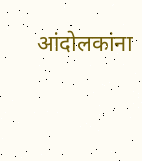आंदोलकांना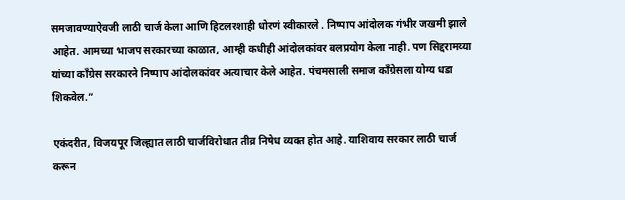समजावण्याऐवजी लाठी चार्ज केला आणि हिटलरशाही धोरणं स्वीकारले . निष्पाप आंदोलक गंभीर जखमी झाले आहेत. आमच्या भाजप सरकारच्या काळात, आम्ही कधीही आंदोलकांवर बलप्रयोग केला नाही. पण सिद्दरामय्या यांच्या काँग्रेस सरकारने निष्पाप आंदोलकांवर अत्याचार केले आहेत. पंचमसाली समाज काँग्रेसला योग्य धडा शिकवेल.”

एकंदरीत, विजयपूर जिल्ह्यात लाठी चार्जविरोधात तीव्र निषेध व्यक्त होत आहे. याशिवाय सरकार लाठी चार्ज करून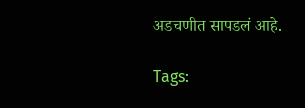अडचणीत सापडलं आहे.

Tags: